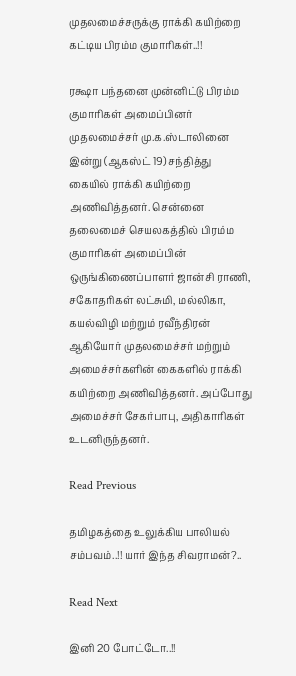முதலமைச்சருக்கு ராக்கி கயிற்றை கட்டிய பிரம்ம குமாரிகள்..!!

ரக்ஷா பந்தனை முன்னிட்டு பிரம்ம குமாரிகள் அமைப்பினர் முதலமைச்சர் மு.க.ஸ்டாலினை இன்று (ஆகஸ்ட் 19) சந்தித்து கையில் ராக்கி கயிற்றை அணிவித்தனர். சென்னை தலைமைச் செயலகத்தில் பிரம்ம குமாரிகள் அமைப்பின் ஒருங்கிணைப்பாளர் ஜான்சி ராணி, சகோதரிகள் லட்சுமி, மல்லிகா, கயல்விழி மற்றும் ரவீந்திரன் ஆகியோர் முதலமைச்சர் மற்றும் அமைச்சர்களின் கைகளில் ராக்கி கயிற்றை அணிவித்தனர். அப்போது அமைச்சர் சேகர்பாபு, அதிகாரிகள் உடனிருந்தனர்.

Read Previous

தமிழகத்தை உலுக்கிய பாலியல் சம்பவம்..!! யார் இந்த சிவராமன்?..

Read Next

இனி 20 போட்டோ..!!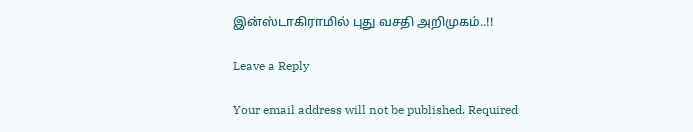இன்ஸ்டாகிராமில் புது வசதி அறிமுகம்..!!

Leave a Reply

Your email address will not be published. Required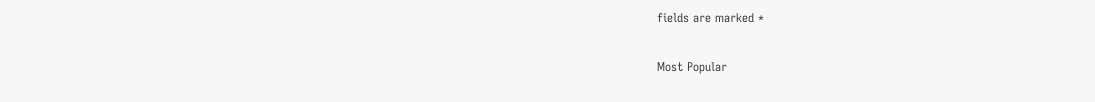fields are marked *

Most Popular